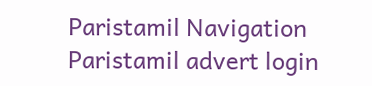Paristamil Navigation Paristamil advert login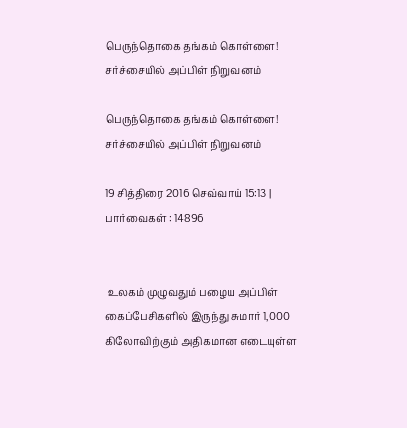பெருந்தொகை தங்கம் கொள்ளை! சர்ச்சையில் அப்பிள் நிறுவனம்

பெருந்தொகை தங்கம் கொள்ளை! சர்ச்சையில் அப்பிள் நிறுவனம்

19 சித்திரை 2016 செவ்வாய் 15:13 | பார்வைகள் : 14896


 உலகம் முழுவதும் பழைய அப்பிள் கைப்பேசிகளில் இருந்து சுமார் 1,000 கிலோவிற்கும் அதிகமான எடையுள்ள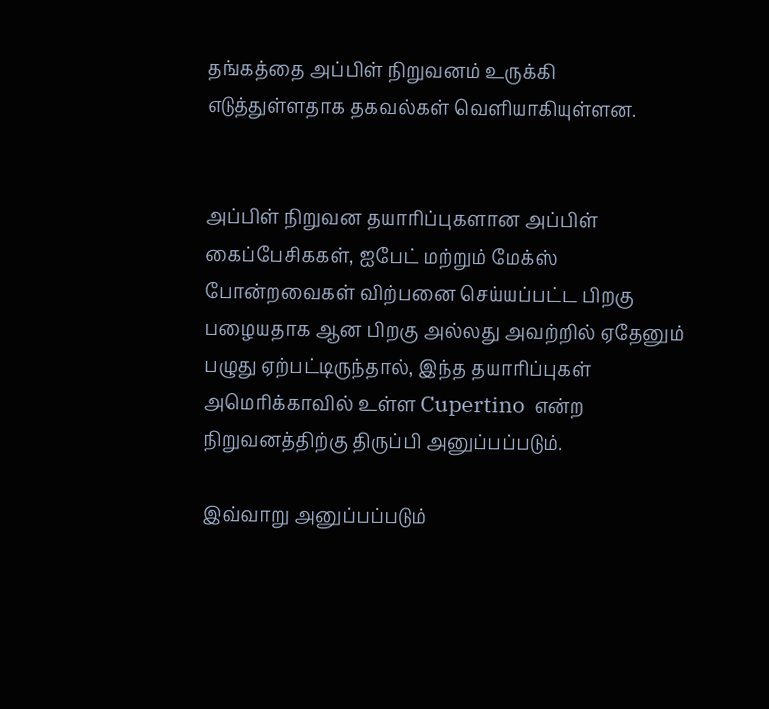தங்கத்தை அப்பிள் நிறுவனம் உருக்கி எடுத்துள்ளதாக தகவல்கள் வெளியாகியுள்ளன.


அப்பிள் நிறுவன தயாரிப்புகளான அப்பிள் கைப்பேசிககள், ஐபேட் மற்றும் மேக்ஸ் போன்றவைகள் விற்பனை செய்யப்பட்ட பிறகு பழையதாக ஆன பிறகு அல்லது அவற்றில் ஏதேனும் பழுது ஏற்பட்டிருந்தால், இந்த தயாரிப்புகள் அமெரிக்காவில் உள்ள Cupertino  என்ற நிறுவனத்திற்கு திருப்பி அனுப்பப்படும்.

இவ்வாறு அனுப்பப்படும்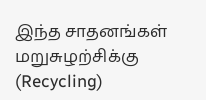இந்த சாதனங்கள் மறுசுழற்சிக்கு (Recycling)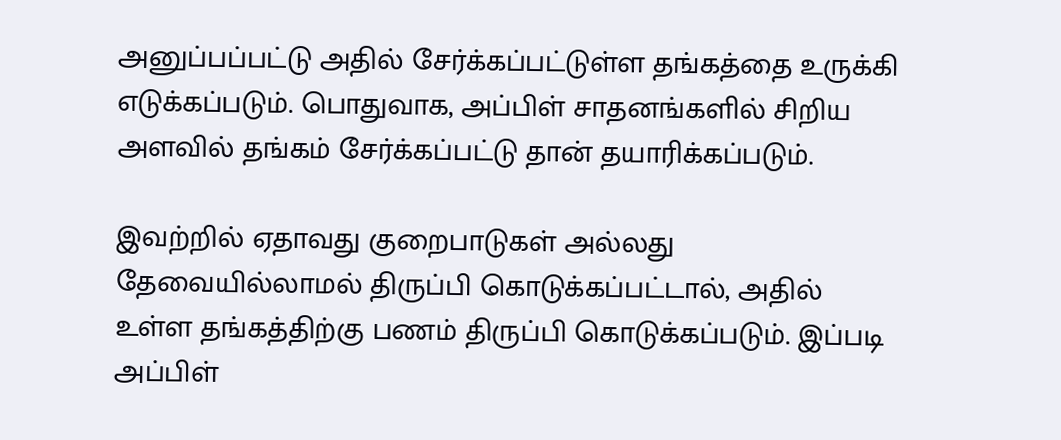அனுப்பப்பட்டு அதில் சேர்க்கப்பட்டுள்ள தங்கத்தை உருக்கி எடுக்கப்படும். பொதுவாக, அப்பிள் சாதனங்களில் சிறிய அளவில் தங்கம் சேர்க்கப்பட்டு தான் தயாரிக்கப்படும்.

இவற்றில் ஏதாவது குறைபாடுகள் அல்லது தேவையில்லாமல் திருப்பி கொடுக்கப்பட்டால், அதில் உள்ள தங்கத்திற்கு பணம் திருப்பி கொடுக்கப்படும். இப்படி அப்பிள்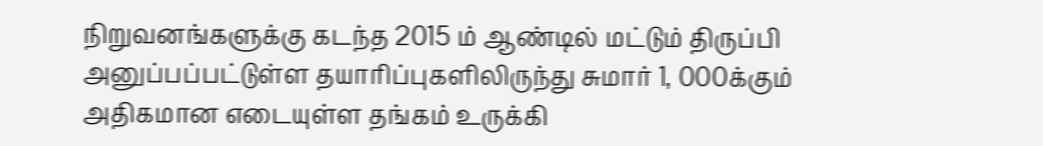நிறுவனங்களுக்கு கடந்த 2015 ம் ஆண்டில் மட்டும் திருப்பி அனுப்பப்பட்டுள்ள தயாரிப்புகளிலிருந்து சுமார் 1, 000க்கும் அதிகமான எடையுள்ள தங்கம் உருக்கி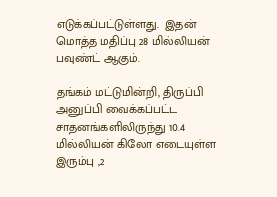எடுக்கப்பட்டுள்ளது.  இதன் மொத்த மதிப்பு 28 மில்லியன் பவுண்ட் ஆகும்.

தங்கம் மட்டுமின்றி, திருப்பி அனுப்பி வைக்கப்பட்ட சாதனங்களிலிருந்து 10.4 மில்லியன் கிலோ எடையுள்ள இரும்பு ,2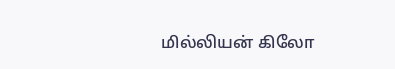மில்லியன் கிலோ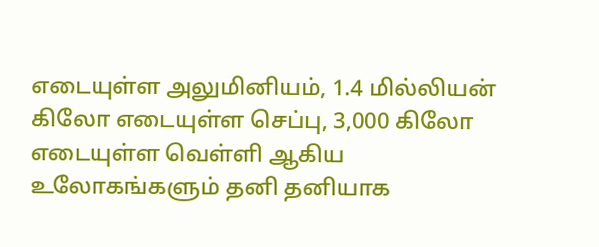எடையுள்ள அலுமினியம், 1.4 மில்லியன் கிலோ எடையுள்ள செப்பு, 3,000 கிலோ எடையுள்ள வெள்ளி ஆகிய உலோகங்களும் தனி தனியாக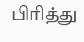பிரித்து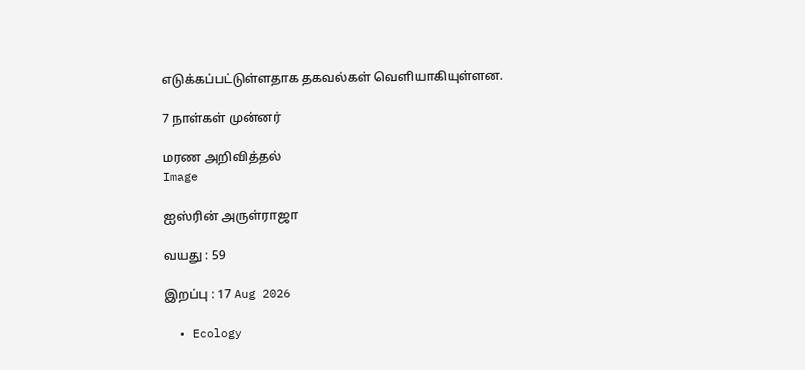எடுக்கப்பட்டுள்ளதாக தகவல்கள் வெளியாகியுள்ளன.

7 நாள்கள் முன்னர்

மரண அறிவித்தல்
Image

ஐஸ்ரின் அருள்ராஜா

வயது : 59

இறப்பு : 17 Aug 2026

  • Ecology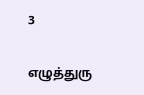3

எழுத்துரு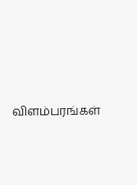விளம்பரங்கள்